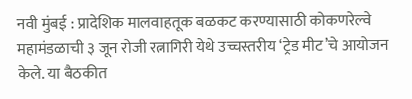नवी मुंबई : प्रादेशिक मालवाहतूक बळकट करण्यासाठी कोकणरेल्वे महामंडळाची ३ जून रोजी रत्नागिरी येथे उच्चस्तरीय ‘ट्रेड मीट’चे आयोजन केले. या बैठकीत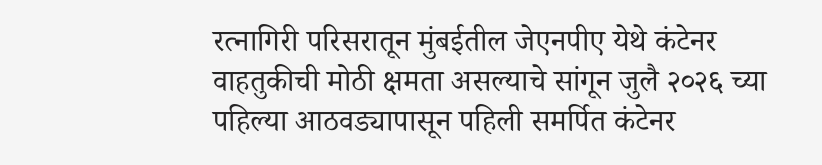रत्नागिरी परिसरातून मुंबईतील जेएनपीए येथे कंटेनर वाहतुकीची मोठी क्षमता असल्याचे सांगून जुलै २०२६ च्या पहिल्या आठवड्यापासून पहिली समर्पित कंटेनर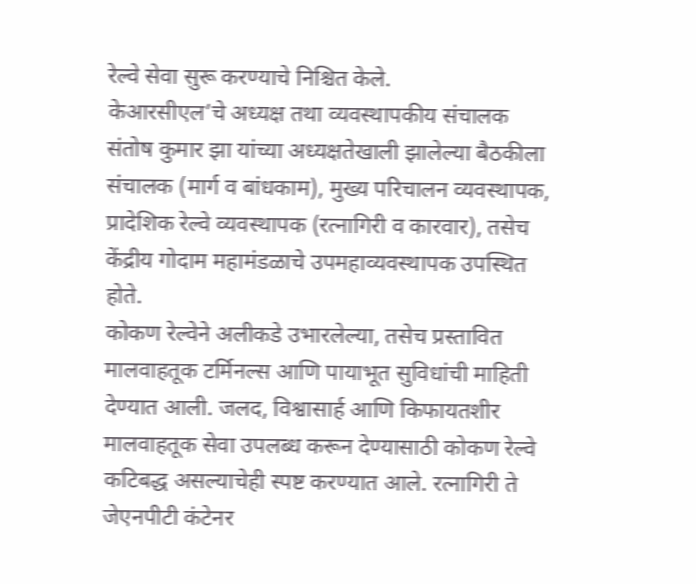रेल्वे सेवा सुरू करण्याचे निश्चित केले.
केआरसीएल’चे अध्यक्ष तथा व्यवस्थापकीय संचालक संतोष कुमार झा यांच्या अध्यक्षतेखाली झालेल्या बैठकीला संचालक (मार्ग व बांधकाम), मुख्य परिचालन व्यवस्थापक, प्रादेशिक रेल्वे व्यवस्थापक (रत्नागिरी व कारवार), तसेच केंद्रीय गोदाम महामंडळाचे उपमहाव्यवस्थापक उपस्थित होते.
कोकण रेल्वेने अलीकडे उभारलेल्या, तसेच प्रस्तावित मालवाहतूक टर्मिनल्स आणि पायाभूत सुविधांची माहिती देण्यात आली. जलद, विश्वासार्ह आणि किफायतशीर मालवाहतूक सेवा उपलब्ध करून देण्यासाठी कोकण रेल्वे कटिबद्ध असल्याचेही स्पष्ट करण्यात आले. रत्नागिरी ते जेएनपीटी कंटेनर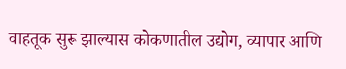वाहतूक सुरू झाल्यास कोकणातील उद्योग, व्यापार आणि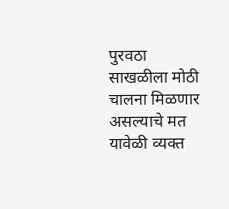पुरवठा साखळीला मोठी चालना मिळणार असल्याचे मत यावेळी व्यक्त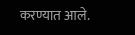करण्यात आले.